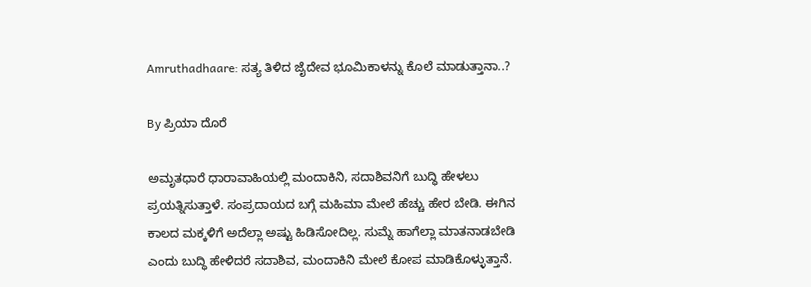Amruthadhaare: ಸತ್ಯ ತಿಳಿದ ಜೈದೇವ ಭೂಮಿಕಾಳನ್ನು ಕೊಲೆ ಮಾಡುತ್ತಾನಾ..?

By ಪ್ರಿಯಾ ದೊರೆ

ಅಮೃತಧಾರೆ ಧಾರಾವಾಹಿಯಲ್ಲಿ ಮಂದಾಕಿನಿ, ಸದಾಶಿವನಿಗೆ ಬುದ್ಧಿ ಹೇಳಲು ಪ್ರಯತ್ನಿಸುತ್ತಾಳೆ. ಸಂಪ್ರದಾಯದ ಬಗ್ಗೆ ಮಹಿಮಾ ಮೇಲೆ ಹೆಚ್ಚು ಹೇರ ಬೇಡಿ. ಈಗಿನ ಕಾಲದ ಮಕ್ಕಳಿಗೆ ಅದೆಲ್ಲಾ ಅಷ್ಟು ಹಿಡಿಸೋದಿಲ್ಲ. ಸುಮ್ನೆ ಹಾಗೆಲ್ಲಾ ಮಾತನಾಡಬೇಡಿ ಎಂದು ಬುದ್ಧಿ ಹೇಳಿದರೆ ಸದಾಶಿವ, ಮಂದಾಕಿನಿ ಮೇಲೆ ಕೋಪ ಮಾಡಿಕೊಳ್ಳುತ್ತಾನೆ.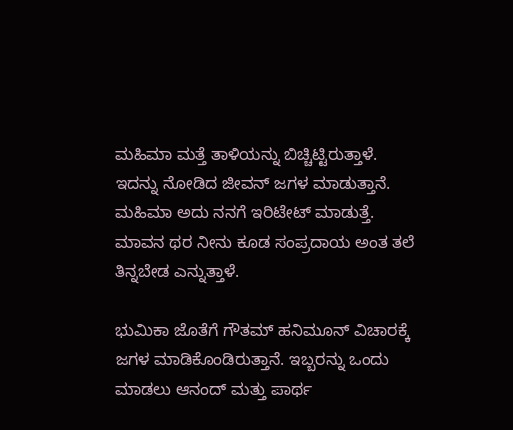ಮಹಿಮಾ ಮತ್ತೆ ತಾಳಿಯನ್ನು ಬಿಚ್ಚಿಟ್ಟಿರುತ್ತಾಳೆ. ಇದನ್ನು ನೋಡಿದ ಜೀವನ್ ಜಗಳ ಮಾಡುತ್ತಾನೆ. ಮಹಿಮಾ ಅದು ನನಗೆ ಇರಿಟೇಟ್ ಮಾಡುತ್ತೆ. ಮಾವನ ಥರ ನೀನು ಕೂಡ ಸಂಪ್ರದಾಯ ಅಂತ ತಲೆ ತಿನ್ನಬೇಡ ಎನ್ನುತ್ತಾಳೆ.

ಭುಮಿಕಾ ಜೊತೆಗೆ ಗೌತಮ್ ಹನಿಮೂನ್ ವಿಚಾರಕ್ಕೆ ಜಗಳ ಮಾಡಿಕೊಂಡಿರುತ್ತಾನೆ. ಇಬ್ಬರನ್ನು ಒಂದು ಮಾಡಲು ಆನಂದ್ ಮತ್ತು ಪಾರ್ಥ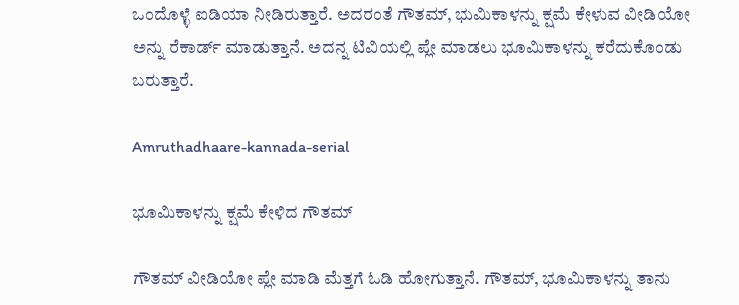ಒಂದೊಳ್ಳೆ ಐಡಿಯಾ ನೀಡಿರುತ್ತಾರೆ. ಅದರಂತೆ ಗೌತಮ್, ಭುಮಿಕಾಳನ್ನು ಕ್ಷಮೆ ಕೇಳುವ ವೀಡಿಯೋ ಅನ್ನು ರೆಕಾರ್ಡ್ ಮಾಡುತ್ತಾನೆ. ಅದನ್ನ ಟಿವಿಯಲ್ಲಿ ಪ್ಲೇ ಮಾಡಲು ಭೂಮಿಕಾಳನ್ನು ಕರೆದುಕೊಂಡು ಬರುತ್ತಾರೆ.

Amruthadhaare-kannada-serial

ಭೂಮಿಕಾಳನ್ನು ಕ್ಷಮೆ ಕೇಳಿದ ಗೌತಮ್

ಗೌತಮ್ ವೀಡಿಯೋ ಪ್ಲೇ ಮಾಡಿ ಮೆತ್ತಗೆ ಓಡಿ ಹೋಗುತ್ತಾನೆ. ಗೌತಮ್, ಭೂಮಿಕಾಳನ್ನು ತಾನು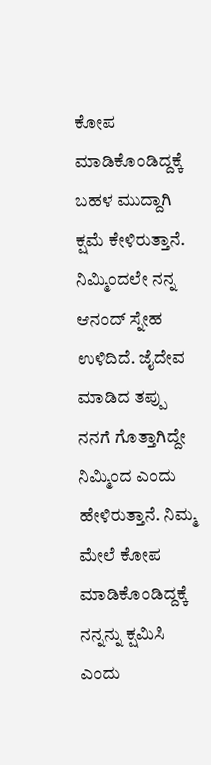ಕೋಪ ಮಾಡಿಕೊಂಡಿದ್ದಕ್ಕೆ ಬಹಳ ಮುದ್ದಾಗಿ ಕ್ಷಮೆ ಕೇಳಿರುತ್ತಾನೆ. ನಿಮ್ಮಿಂದಲೇ ನನ್ನ ಆನಂದ್ ಸ್ನೇಹ ಉಳಿದಿದೆ. ಜೈದೇವ ಮಾಡಿದ ತಪ್ಪು ನನಗೆ ಗೊತ್ತಾಗಿದ್ದೇ ನಿಮ್ಮಿಂದ ಎಂದು ಹೇಳಿರುತ್ತಾನೆ. ನಿಮ್ಮ ಮೇಲೆ ಕೋಪ ಮಾಡಿಕೊಂಡಿದ್ದಕ್ಕೆ ನನ್ನನ್ನು ಕ್ಷಮಿಸಿ ಎಂದು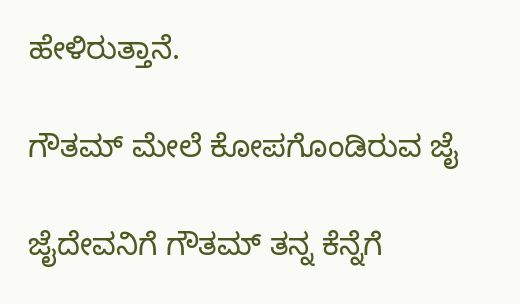ಹೇಳಿರುತ್ತಾನೆ.

ಗೌತಮ್ ಮೇಲೆ ಕೋಪಗೊಂಡಿರುವ ಜೈ

ಜೈದೇವನಿಗೆ ಗೌತಮ್ ತನ್ನ ಕೆನ್ನೆಗೆ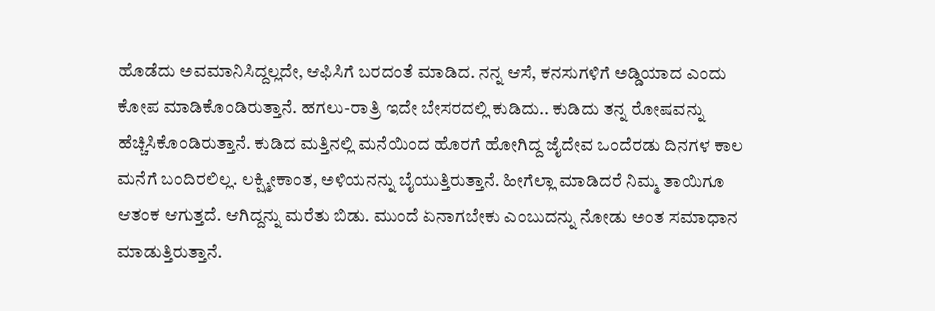ಹೊಡೆದು ಅವಮಾನಿಸಿದ್ದಲ್ಲದೇ, ಆಫಿಸಿಗೆ ಬರದಂತೆ ಮಾಡಿದ. ನನ್ನ ಆಸೆ, ಕನಸುಗಳಿಗೆ ಅಡ್ಡಿಯಾದ ಎಂದು ಕೋಪ ಮಾಡಿಕೊಂಡಿರುತ್ತಾನೆ. ಹಗಲು-ರಾತ್ರಿ ಇದೇ ಬೇಸರದಲ್ಲಿ ಕುಡಿದು.. ಕುಡಿದು ತನ್ನ ರೋಷವನ್ನು ಹೆಚ್ಚಿಸಿಕೊಂಡಿರುತ್ತಾನೆ. ಕುಡಿದ ಮತ್ತಿನಲ್ಲಿ ಮನೆಯಿಂದ ಹೊರಗೆ ಹೋಗಿದ್ದ ಜೈದೇವ ಒಂದೆರಡು ದಿನಗಳ ಕಾಲ ಮನೆಗೆ ಬಂದಿರಲಿಲ್ಲ. ಲಕ್ಷ್ಮೀಕಾಂತ, ಅಳಿಯನನ್ನು ಬೈಯುತ್ತಿರುತ್ತಾನೆ. ಹೀಗೆಲ್ಲಾ ಮಾಡಿದರೆ ನಿಮ್ಮ ತಾಯಿಗೂ ಆತಂಕ ಆಗುತ್ತದೆ. ಆಗಿದ್ದನ್ನು ಮರೆತು ಬಿಡು. ಮುಂದೆ ಏನಾಗಬೇಕು ಎಂಬುದನ್ನು ನೋಡು ಅಂತ ಸಮಾಧಾನ ಮಾಡುತ್ತಿರುತ್ತಾನೆ.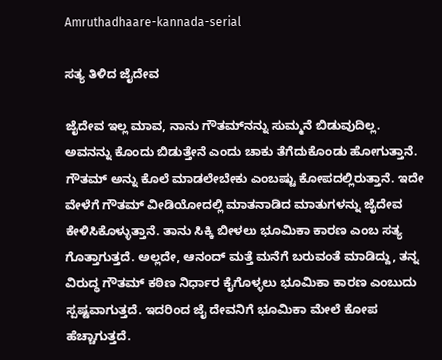Amruthadhaare-kannada-serial

ಸತ್ಯ ತಿಳಿದ ಜೈದೇವ

ಜೈದೇವ ಇಲ್ಲ ಮಾವ, ನಾನು ಗೌತಮ್‌ನನ್ನು ಸುಮ್ಮನೆ ಬಿಡುವುದಿಲ್ಲ. ಅವನನ್ನು ಕೊಂದು ಬಿಡುತ್ತೇನೆ ಎಂದು ಚಾಕು ತೆಗೆದುಕೊಂಡು ಹೋಗುತ್ತಾನೆ. ಗೌತಮ್ ಅನ್ನು ಕೊಲೆ ಮಾಡಲೇಬೇಕು ಎಂಬಷ್ಟು ಕೋಪದಲ್ಲಿರುತ್ತಾನೆ. ಇದೇ ವೇಳೆಗೆ ಗೌತಮ್ ವೀಡಿಯೋದಲ್ಲಿ ಮಾತನಾಡಿದ ಮಾತುಗಳನ್ನು ಜೈದೇವ ಕೇಳಿಸಿಕೊಳ್ಳುತ್ತಾನೆ. ತಾನು ಸಿಕ್ಕಿ ಬೀಳಲು ಭೂಮಿಕಾ ಕಾರಣ ಎಂಬ ಸತ್ಯ ಗೊತ್ತಾಗುತ್ತದೆ. ಅಲ್ಲದೇ, ಆನಂದ್ ಮತ್ತೆ ಮನೆಗೆ ಬರುವಂತೆ ಮಾಡಿದ್ದು, ತನ್ನ ವಿರುದ್ಧ ಗೌತಮ್ ಕಠಿಣ ನಿರ್ಧಾರ ಕೈಗೊಳ್ಳಲು ಭೂಮಿಕಾ ಕಾರಣ ಎಂಬುದು ಸ್ಪಷ್ಟವಾಗುತ್ತದೆ. ಇದರಿಂದ ಜೈ ದೇವನಿಗೆ ಭೂಮಿಕಾ ಮೇಲೆ ಕೋಪ ಹೆಚ್ಚಾಗುತ್ತದೆ.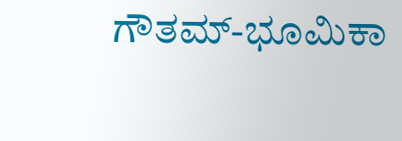ಗೌತಮ್-ಭೂಮಿಕಾ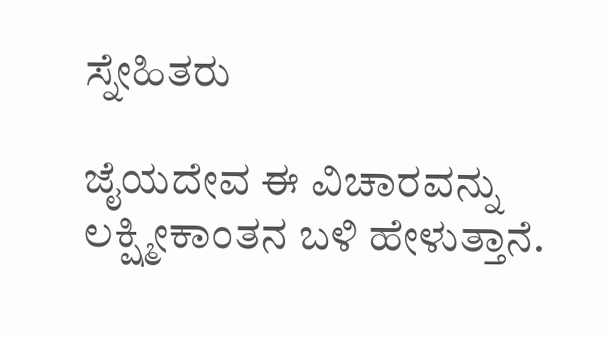ಸ್ನೇಹಿತರು

ಜೈಯದೇವ ಈ ವಿಚಾರವನ್ನು ಲಕ್ಷ್ಮೀಕಾಂತನ ಬಳಿ ಹೇಳುತ್ತಾನೆ.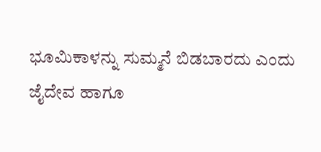ಭೂಮಿಕಾಳನ್ನು ಸುಮ್ಮನೆ ಬಿಡಬಾರದು ಎಂದು ಜೈದೇವ ಹಾಗೂ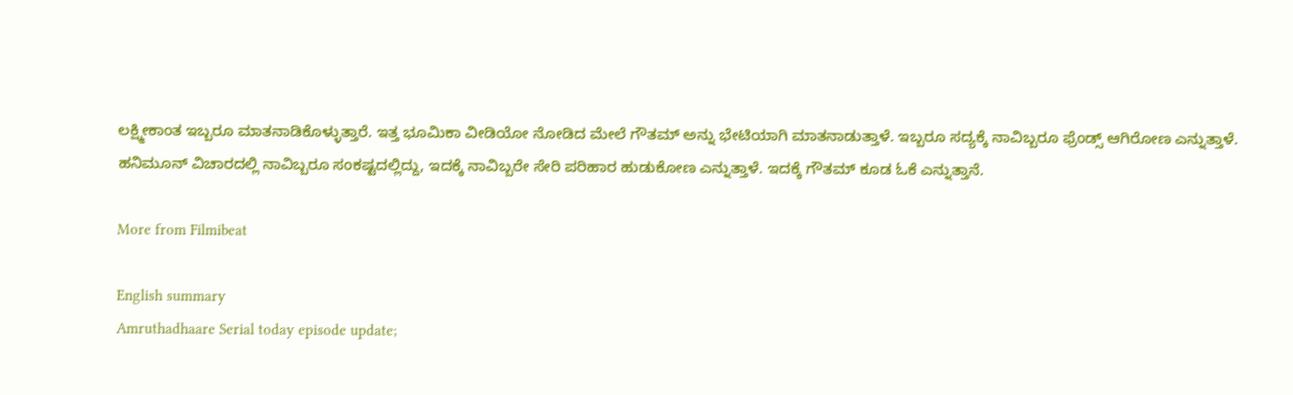ಲಕ್ಷ್ಮೀಕಾಂತ ಇಬ್ಬರೂ ಮಾತನಾಡಿಕೊಳ್ಳುತ್ತಾರೆ. ಇತ್ತ ಭೂಮಿಕಾ ವೀಡಿಯೋ ನೋಡಿದ ಮೇಲೆ ಗೌತಮ್ ಅನ್ನು ಭೇಟಿಯಾಗಿ ಮಾತನಾಡುತ್ತಾಳೆ. ಇಬ್ಬರೂ ಸದ್ಯಕ್ಕೆ ನಾವಿಬ್ಬರೂ ಫ್ರೆಂಡ್ಸ್ ಆಗಿರೋಣ ಎನ್ನುತ್ತಾಳೆ. ಹನಿಮೂನ್ ವಿಚಾರದಲ್ಲಿ ನಾವಿಬ್ಬರೂ ಸಂಕಷ್ಟದಲ್ಲಿದ್ದು, ಇದಕ್ಕೆ ನಾವಿಬ್ಬರೇ ಸೇರಿ ಪರಿಹಾರ ಹುಡುಕೋಣ ಎನ್ನುತ್ತಾಳೆ. ಇದಕ್ಕೆ ಗೌತಮ್ ಕೂಡ ಓಕೆ ಎನ್ನುತ್ತಾನೆ.

More from Filmibeat

English summary
Amruthadhaare Serial today episode update;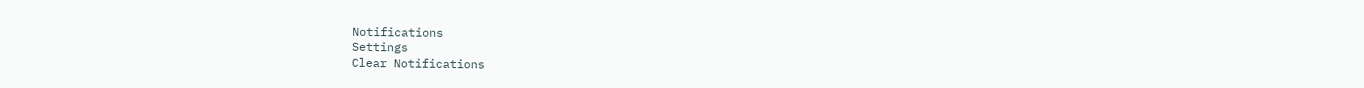Notifications
Settings
Clear Notifications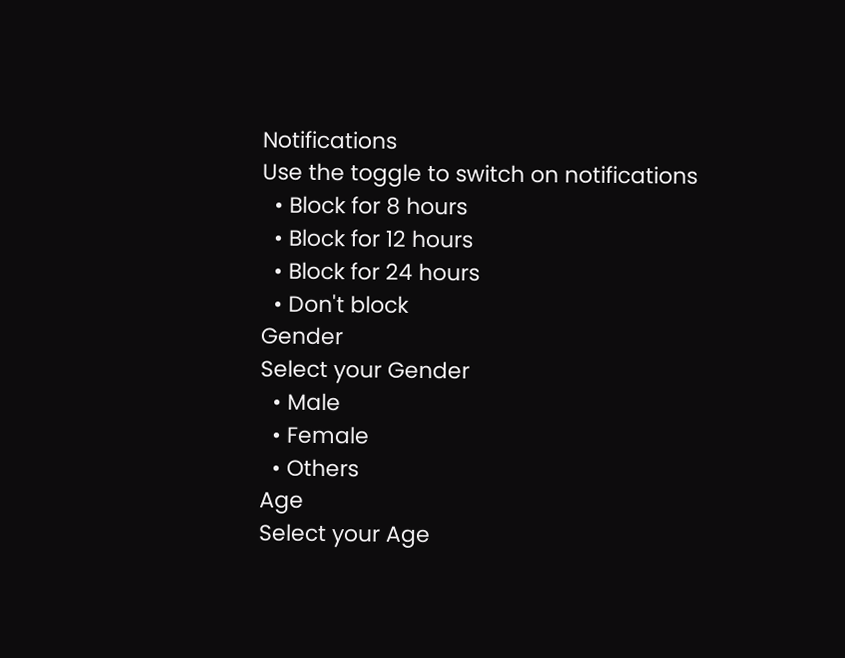Notifications
Use the toggle to switch on notifications
  • Block for 8 hours
  • Block for 12 hours
  • Block for 24 hours
  • Don't block
Gender
Select your Gender
  • Male
  • Female
  • Others
Age
Select your Age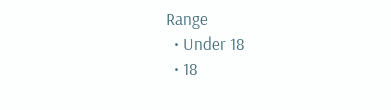Range
  • Under 18
  • 18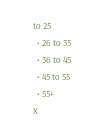to 25
  • 26 to 35
  • 36 to 45
  • 45 to 55
  • 55+
X